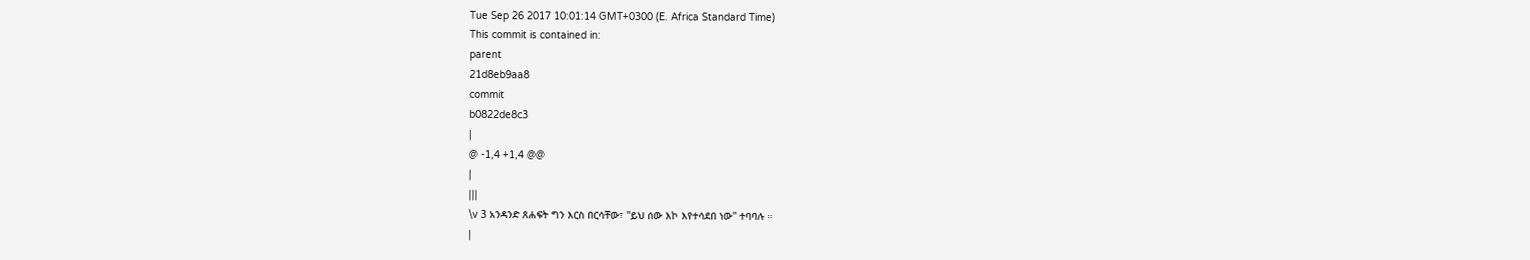Tue Sep 26 2017 10:01:14 GMT+0300 (E. Africa Standard Time)
This commit is contained in:
parent
21d8eb9aa8
commit
b0822de8c3
|
@ -1,4 +1,4 @@
|
|||
\v 3 አንዳንድ ጸሐፍት ግን እርስ በርሳቸው፣ ''ይህ ሰው እኮ እየተሳደበ ነው'' ተባባሉ ።
|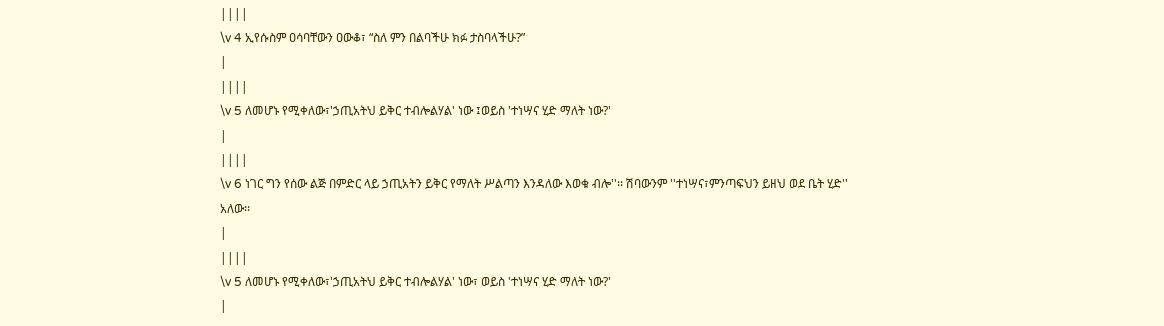||||
\v 4 ኢየሱስም ዐሳባቸውን ዐውቆ፣ “ስለ ምን በልባችሁ ክፉ ታስባላችሁ?”
|
||||
\v 5 ለመሆኑ የሚቀለው፣'ኃጢአትህ ይቅር ተብሎልሃል' ነው ፤ወይስ 'ተነሣና ሂድ ማለት ነው?'
|
||||
\v 6 ነገር ግን የሰው ልጅ በምድር ላይ ኃጢአትን ይቅር የማለት ሥልጣን እንዳለው እወቁ ብሎ''፡፡ ሽባውንም ''ተነሣና፣ምንጣፍህን ይዘህ ወደ ቤት ሂድ'' አለው፡፡
|
||||
\v 5 ለመሆኑ የሚቀለው፣'ኃጢአትህ ይቅር ተብሎልሃል' ነው፣ ወይስ 'ተነሣና ሂድ ማለት ነው?'
|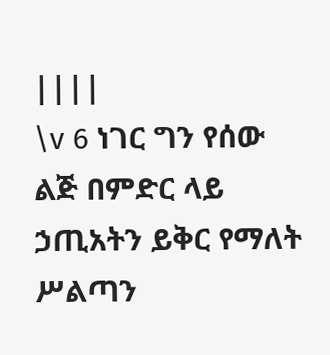||||
\v 6 ነገር ግን የሰው ልጅ በምድር ላይ ኃጢአትን ይቅር የማለት ሥልጣን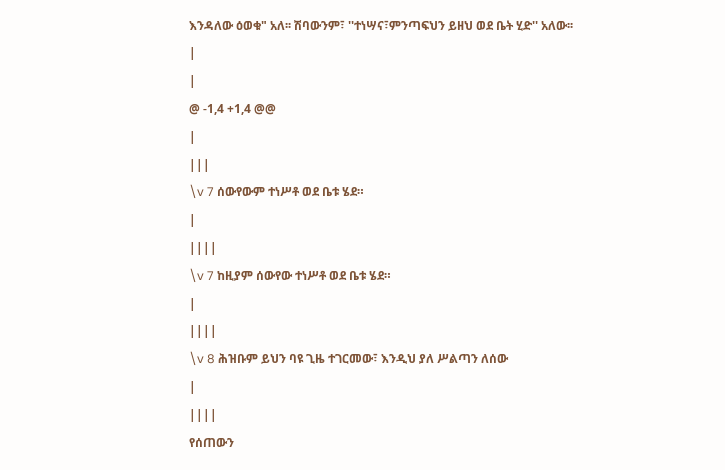እንዳለው ዕወቁ" አለ፡፡ ሽባውንም፣ ''ተነሣና፣ምንጣፍህን ይዘህ ወደ ቤት ሂድ'' አለው፡፡
|
|
@ -1,4 +1,4 @@
|
|||
\v 7 ሰውየውም ተነሥቶ ወደ ቤቱ ሄደ።
|
||||
\v 7 ከዚያም ሰውየው ተነሥቶ ወደ ቤቱ ሄደ።
|
||||
\v 8 ሕዝቡም ይህን ባዩ ጊዜ ተገርመው፣ እንዲህ ያለ ሥልጣን ለሰው
|
||||
የሰጠውን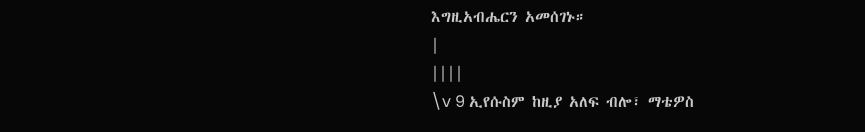እግዚአብሔርን አመሰገኑ።
|
||||
\v 9 ኢየሱስም ከዚያ አለፍ ብሎ፣ ማቴዎስ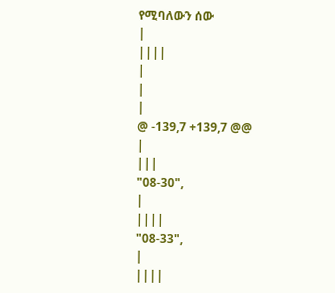የሚባለውን ሰው
|
||||
|
|
|
@ -139,7 +139,7 @@
|
|||
"08-30",
|
||||
"08-33",
|
||||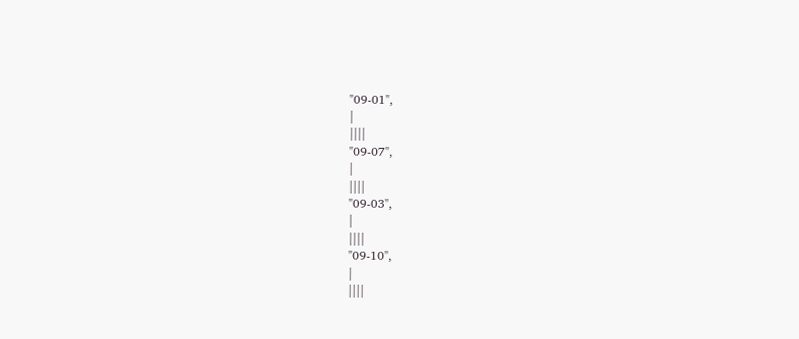"09-01",
|
||||
"09-07",
|
||||
"09-03",
|
||||
"09-10",
|
||||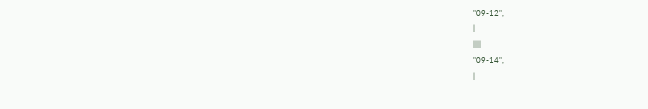"09-12",
|
||||
"09-14",
|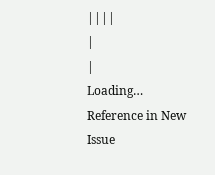||||
|
|
Loading…
Reference in New Issue